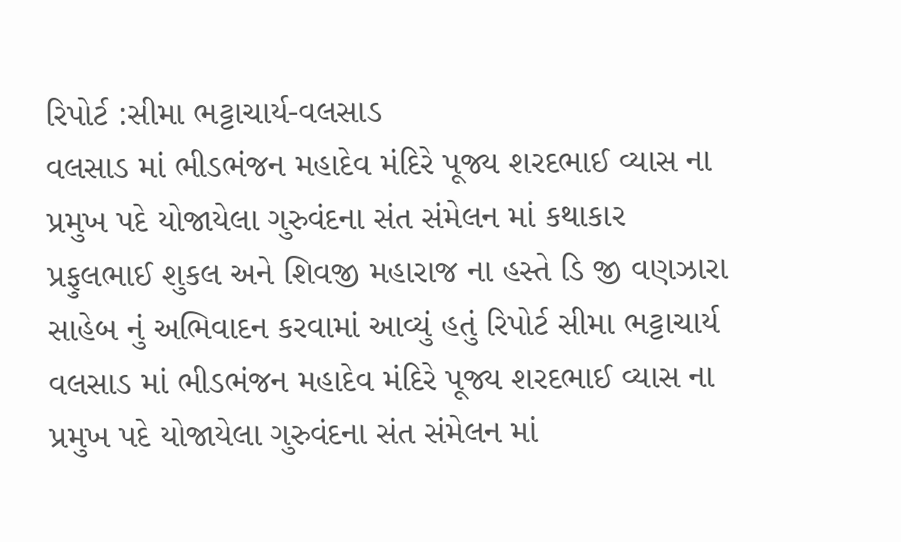રિપોર્ટ :સીમા ભટ્ટાચાર્ય-વલસાડ
વલસાડ માં ભીડભંજન મહાદેવ મંદિરે પૂજ્ય શરદભાઈ વ્યાસ ના પ્રમુખ પદે યોજાયેલા ગુરુવંદના સંત સંમેલન માં કથાકાર પ્રફુલભાઈ શુકલ અને શિવજી મહારાજ ના હસ્તે ડિ જી વણઝારા સાહેબ નું અભિવાદન કરવામાં આવ્યું હતું રિપોર્ટ સીમા ભટ્ટાચાર્ય વલસાડ માં ભીડભંજન મહાદેવ મંદિરે પૂજ્ય શરદભાઈ વ્યાસ ના પ્રમુખ પદે યોજાયેલા ગુરુવંદના સંત સંમેલન માં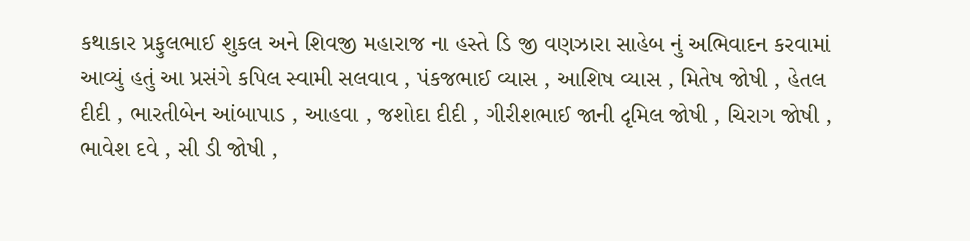કથાકાર પ્રફુલભાઈ શુકલ અને શિવજી મહારાજ ના હસ્તે ડિ જી વણઝારા સાહેબ નું અભિવાદન કરવામાં આવ્યું હતું આ પ્રસંગે કપિલ સ્વામી સલવાવ , પંકજભાઈ વ્યાસ , આશિષ વ્યાસ , મિતેષ જોષી , હેતલ દીદી , ભારતીબેન આંબાપાડ , આહવા , જશોદા દીદી , ગીરીશભાઈ જાની દૃમિલ જોષી , ચિરાગ જોષી , ભાવેશ દવે , સી ડી જોષી ,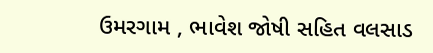ઉમરગામ , ભાવેશ જોષી સહિત વલસાડ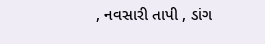, નવસારી તાપી , ડાંગ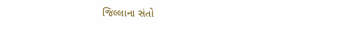જિલ્લાના સંતો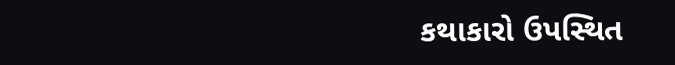કથાકારો ઉપસ્થિત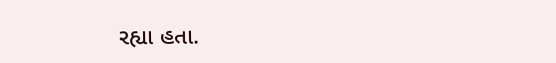રહ્યા હતા.